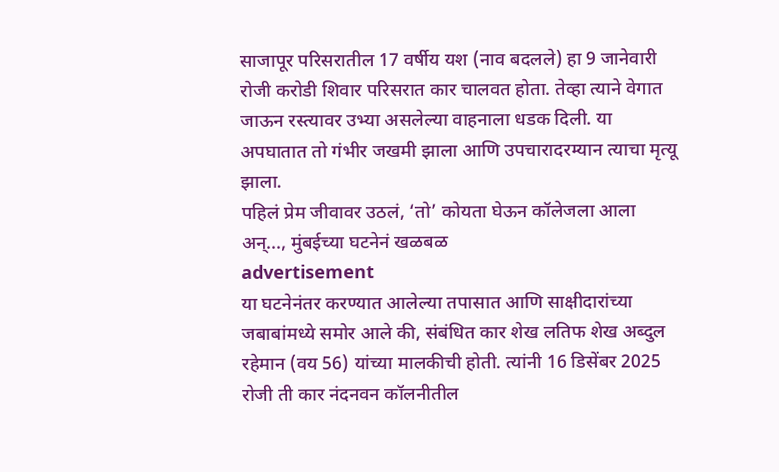साजापूर परिसरातील 17 वर्षीय यश (नाव बदलले) हा 9 जानेवारी रोजी करोडी शिवार परिसरात कार चालवत होता. तेव्हा त्याने वेगात जाऊन रस्त्यावर उभ्या असलेल्या वाहनाला धडक दिली. या अपघातात तो गंभीर जखमी झाला आणि उपचारादरम्यान त्याचा मृत्यू झाला.
पहिलं प्रेम जीवावर उठलं, ‘तो’ कोयता घेऊन कॉलेजला आला अन्..., मुंबईच्या घटनेनं खळबळ
advertisement
या घटनेनंतर करण्यात आलेल्या तपासात आणि साक्षीदारांच्या जबाबांमध्ये समोर आले की, संबंधित कार शेख लतिफ शेख अब्दुल रहेमान (वय 56) यांच्या मालकीची होती. त्यांनी 16 डिसेंबर 2025 रोजी ती कार नंदनवन कॉलनीतील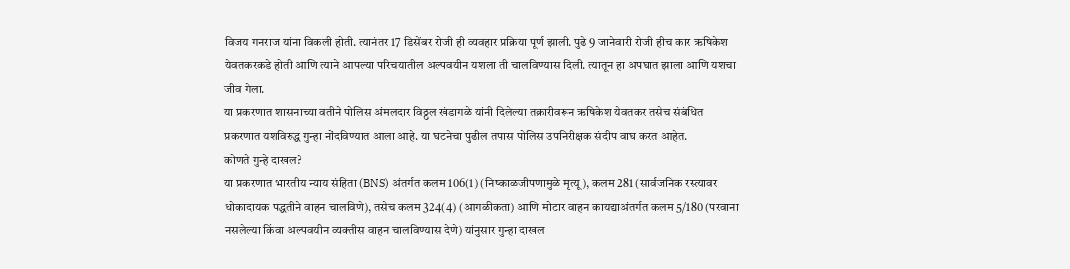विजय गनराज यांना विकली होती. त्यानंतर 17 डिसेंबर रोजी ही व्यवहार प्रक्रिया पूर्ण झाली. पुढे 9 जानेवारी रोजी हीच कार ऋषिकेश येवतकरकडे होती आणि त्याने आपल्या परिचयातील अल्पवयीन यशला ती चालविण्यास दिली. त्यातून हा अपघात झाला आणि यशचा जीव गेला.
या प्रकरणात शासनाच्या वतीने पोलिस अंमलदार विठ्ठल खंडागळे यांनी दिलेल्या तक्रारीवरून ऋषिकेश येवतकर तसेच संबंधित प्रकरणात यशविरुद्ध गुन्हा नोंदविण्यात आला आहे. या घटनेचा पुढील तपास पोलिस उपनिरीक्षक संदीप वाघ करत आहेत.
कोणते गुन्हे दाखल?
या प्रकरणात भारतीय न्याय संहिता (BNS) अंतर्गत कलम 106(1) (निष्काळजीपणामुळे मृत्यू), कलम 281 (सार्वजनिक रस्त्यावर धोकादायक पद्धतीने वाहन चालविणे), तसेच कलम 324(4) (आगळीकता) आणि मोटार वाहन कायद्याअंतर्गत कलम 5/180 (परवाना नसलेल्या किंवा अल्पवयीन व्यक्तीस वाहन चालविण्यास देणे) यांनुसार गुन्हा दाखल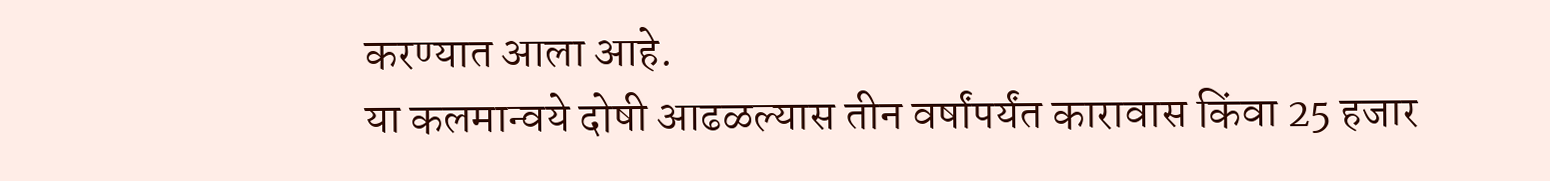करण्यात आला आहे.
या कलमान्वये दोषी आढळल्यास तीन वर्षांपर्यंत कारावास किंवा 25 हजार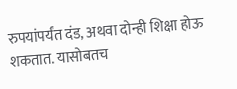रुपयांपर्यंत दंड, अथवा दोन्ही शिक्षा होऊ शकतात. यासोबतच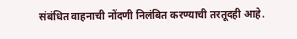संबंधित वाहनाची नोंदणी निलंबित करण्याची तरतूदही आहे.